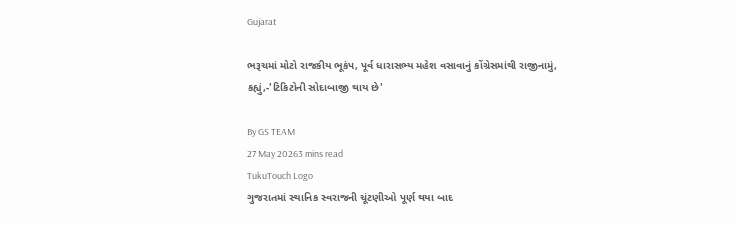Gujarat

ભરૂચમાં મોટો રાજકીય ભૂકંપ, પૂર્વ ધારાસભ્ય મહેશ વસાવાનું કોંગ્રેસમાંથી રાજીનામું, કહ્યું,-'ટિકિટોની સોદાબાજી થાય છે'

By GS TEAM
27 May 20263 mins read
TukuTouch Logo
ગુજરાતમાં સ્થાનિક સ્વરાજની ચૂંટણીઓ પૂર્ણ થયા બાદ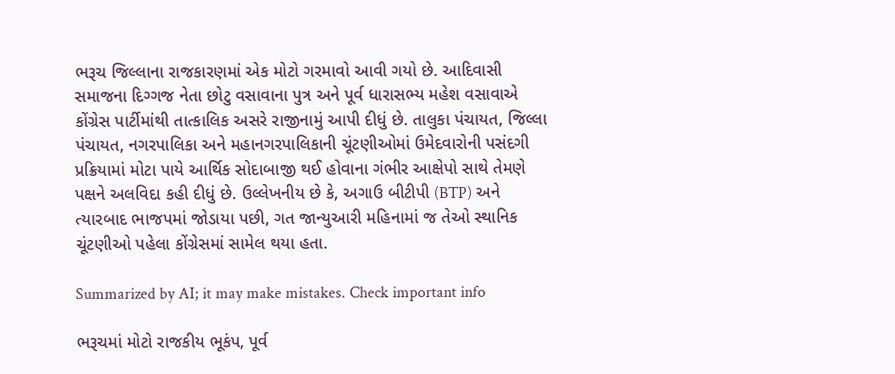ભરૂચ જિલ્લાના રાજકારણમાં એક મોટો ગરમાવો આવી ગયો છે. આદિવાસી સમાજના દિગ્ગજ નેતા છોટુ વસાવાના પુત્ર અને પૂર્વ ધારાસભ્ય મહેશ વસાવાએ કોંગ્રેસ પાર્ટીમાંથી તાત્કાલિક અસરે રાજીનામું આપી દીધું છે. તાલુકા પંચાયત, જિલ્લા પંચાયત, નગરપાલિકા અને મહાનગરપાલિકાની ચૂંટણીઓમાં ઉમેદવારોની પસંદગી પ્રક્રિયામાં મોટા પાયે આર્થિક સોદાબાજી થઈ હોવાના ગંભીર આક્ષેપો સાથે તેમણે પક્ષને અલવિદા કહી દીધું છે. ઉલ્લેખનીય છે કે, અગાઉ બીટીપી (BTP) અને ત્યારબાદ ભાજપમાં જોડાયા પછી, ગત જાન્યુઆરી મહિનામાં જ તેઓ સ્થાનિક ચૂંટણીઓ પહેલા કોંગ્રેસમાં સામેલ થયા હતા.

Summarized by AI; it may make mistakes. Check important info

ભરૂચમાં મોટો રાજકીય ભૂકંપ, પૂર્વ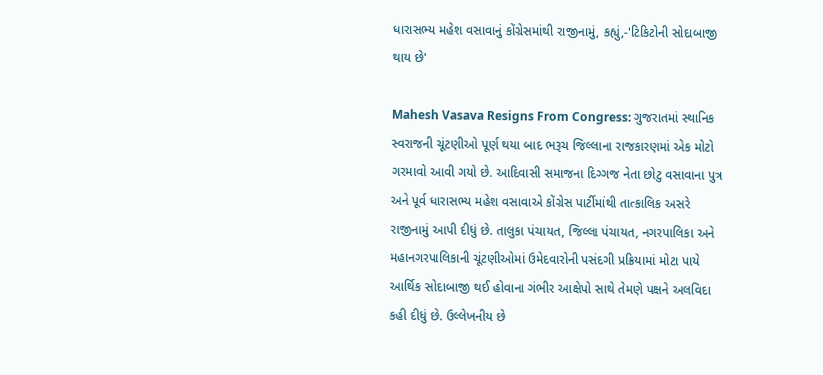ધારાસભ્ય મહેશ વસાવાનું કોંગ્રેસમાંથી રાજીનામું, કહ્યું,-'ટિકિટોની સોદાબાજી થાય છે'

Mahesh Vasava Resigns From Congress: ગુજરાતમાં સ્થાનિક સ્વરાજની ચૂંટણીઓ પૂર્ણ થયા બાદ ભરૂચ જિલ્લાના રાજકારણમાં એક મોટો ગરમાવો આવી ગયો છે. આદિવાસી સમાજના દિગ્ગજ નેતા છોટુ વસાવાના પુત્ર અને પૂર્વ ધારાસભ્ય મહેશ વસાવાએ કોંગ્રેસ પાર્ટીમાંથી તાત્કાલિક અસરે રાજીનામું આપી દીધું છે. તાલુકા પંચાયત, જિલ્લા પંચાયત, નગરપાલિકા અને મહાનગરપાલિકાની ચૂંટણીઓમાં ઉમેદવારોની પસંદગી પ્રક્રિયામાં મોટા પાયે આર્થિક સોદાબાજી થઈ હોવાના ગંભીર આક્ષેપો સાથે તેમણે પક્ષને અલવિદા કહી દીધું છે. ઉલ્લેખનીય છે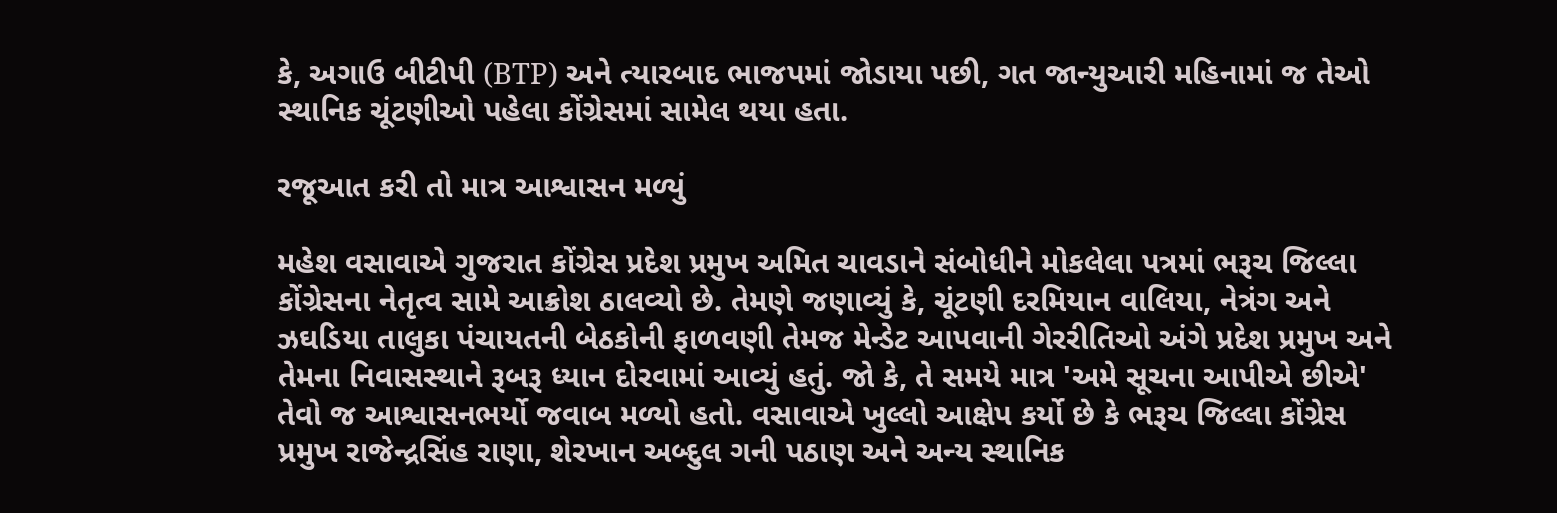કે, અગાઉ બીટીપી (BTP) અને ત્યારબાદ ભાજપમાં જોડાયા પછી, ગત જાન્યુઆરી મહિનામાં જ તેઓ સ્થાનિક ચૂંટણીઓ પહેલા કોંગ્રેસમાં સામેલ થયા હતા.

રજૂઆત કરી તો માત્ર આશ્વાસન મળ્યું

મહેશ વસાવાએ ગુજરાત કોંગ્રેસ પ્રદેશ પ્રમુખ અમિત ચાવડાને સંબોધીને મોકલેલા પત્રમાં ભરૂચ જિલ્લા કોંગ્રેસના નેતૃત્વ સામે આક્રોશ ઠાલવ્યો છે. તેમણે જણાવ્યું કે, ચૂંટણી દરમિયાન વાલિયા, નેત્રંગ અને ઝઘડિયા તાલુકા પંચાયતની બેઠકોની ફાળવણી તેમજ મેન્ડેટ આપવાની ગેરરીતિઓ અંગે પ્રદેશ પ્રમુખ અને તેમના નિવાસસ્થાને રૂબરૂ ધ્યાન દોરવામાં આવ્યું હતું. જો કે, તે સમયે માત્ર 'અમે સૂચના આપીએ છીએ' તેવો જ આશ્વાસનભર્યો જવાબ મળ્યો હતો. વસાવાએ ખુલ્લો આક્ષેપ કર્યો છે કે ભરૂચ જિલ્લા કોંગ્રેસ પ્રમુખ રાજેન્દ્રસિંહ રાણા, શેરખાન અબ્દુલ ગની પઠાણ અને અન્ય સ્થાનિક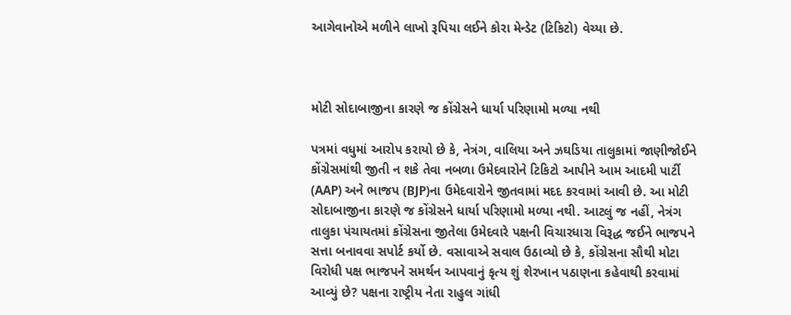આગેવાનોએ મળીને લાખો રૂપિયા લઈને કોરા મેન્ડેટ (ટિકિટો) વેચ્યા છે.



મોટી સોદાબાજીના કારણે જ કોંગ્રેસને ધાર્યા પરિણામો મળ્યા નથી

પત્રમાં વધુમાં આરોપ કરાયો છે કે, નેત્રંગ, વાલિયા અને ઝઘડિયા તાલુકામાં જાણીજોઈને કોંગ્રેસમાંથી જીતી ન શકે તેવા નબળા ઉમેદવારોને ટિકિટો આપીને આમ આદમી પાર્ટી (AAP) અને ભાજપ (BJP)ના ઉમેદવારોને જીતવામાં મદદ કરવામાં આવી છે. આ મોટી સોદાબાજીના કારણે જ કોંગ્રેસને ધાર્યા પરિણામો મળ્યા નથી. આટલું જ નહીં, નેત્રંગ તાલુકા પંચાયતમાં કોંગ્રેસના જીતેલા ઉમેદવારે પક્ષની વિચારધારા વિરૂદ્ધ જઈને ભાજપને સત્તા બનાવવા સપોર્ટ કર્યો છે. વસાવાએ સવાલ ઉઠાવ્યો છે કે, કોંગ્રેસના સૌથી મોટા વિરોધી પક્ષ ભાજપને સમર્થન આપવાનું કૃત્ય શું શેરખાન પઠાણના કહેવાથી કરવામાં આવ્યું છે? પક્ષના રાષ્ટ્રીય નેતા રાહુલ ગાંધી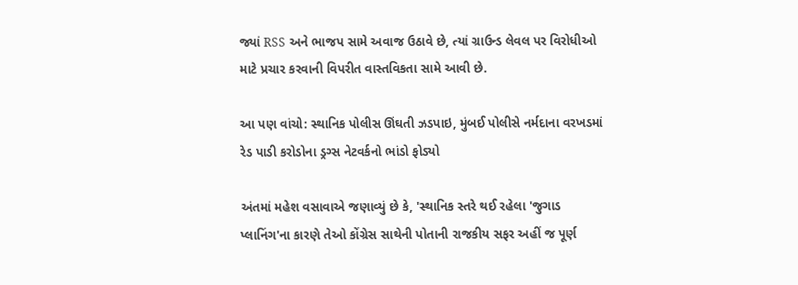જ્યાં RSS અને ભાજપ સામે અવાજ ઉઠાવે છે, ત્યાં ગ્રાઉન્ડ લેવલ પર વિરોધીઓ માટે પ્રચાર કરવાની વિપરીત વાસ્તવિકતા સામે આવી છે.

આ પણ વાંચો: સ્થાનિક પોલીસ ઊંઘતી ઝડપાઇ, મુંબઈ પોલીસે નર્મદાના વરખડમાં રેડ પાડી કરોડોના ડ્રગ્સ નેટવર્કનો ભાંડો ફોડ્યો

અંતમાં મહેશ વસાવાએ જણાવ્યું છે કે, 'સ્થાનિક સ્તરે થઈ રહેલા 'જુગાડ પ્લાનિંગ'ના કારણે તેઓ કોંગ્રેસ સાથેની પોતાની રાજકીય સફર અહીં જ પૂર્ણ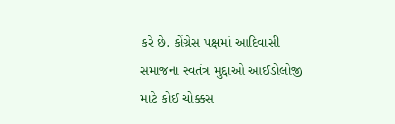કરે છે. કોંગ્રેસ પક્ષમાં આદિવાસી સમાજના સ્વતંત્ર મુદ્દાઓ આઈડોલોજી માટે કોઈ ચોક્કસ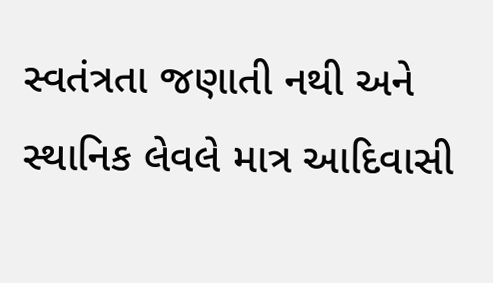સ્વતંત્રતા જણાતી નથી અને સ્થાનિક લેવલે માત્ર આદિવાસી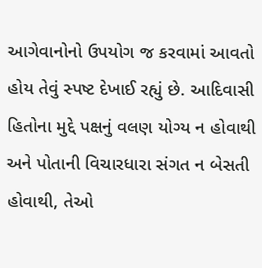આગેવાનોનો ઉપયોગ જ કરવામાં આવતો હોય તેવું સ્પષ્ટ દેખાઈ રહ્યું છે. આદિવાસી હિતોના મુદ્દે પક્ષનું વલણ યોગ્ય ન હોવાથી અને પોતાની વિચારધારા સંગત ન બેસતી હોવાથી, તેઓ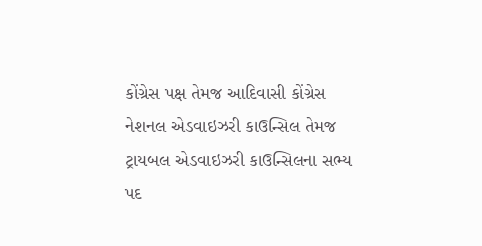કોંગ્રેસ પક્ષ તેમજ આદિવાસી કોંગ્રેસ નેશનલ એડવાઇઝરી કાઉન્સિલ તેમજ ટ્રાયબલ એડવાઇઝરી કાઉન્સિલના સભ્ય પદ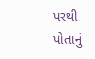પરથી પોતાનું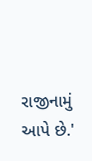રાજીનામું આપે છે.'